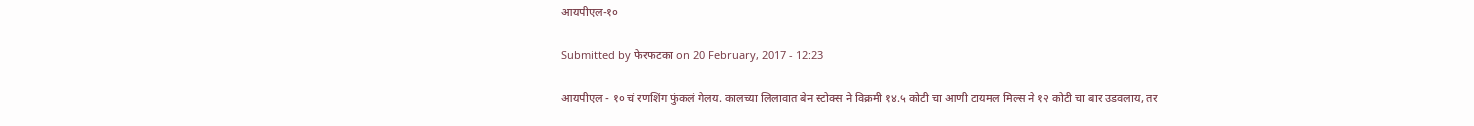आयपीएल-१०

Submitted by फेरफटका on 20 February, 2017 - 12:23

आयपीएल - १० चं रणशिंग फुंकलं गेलय. कालच्या लिलावात बेन स्टोक्स ने विक्रमी १४.५ कोटी चा आणी टायमल मिल्स ने १२ कोटी चा बार उडवलाय, तर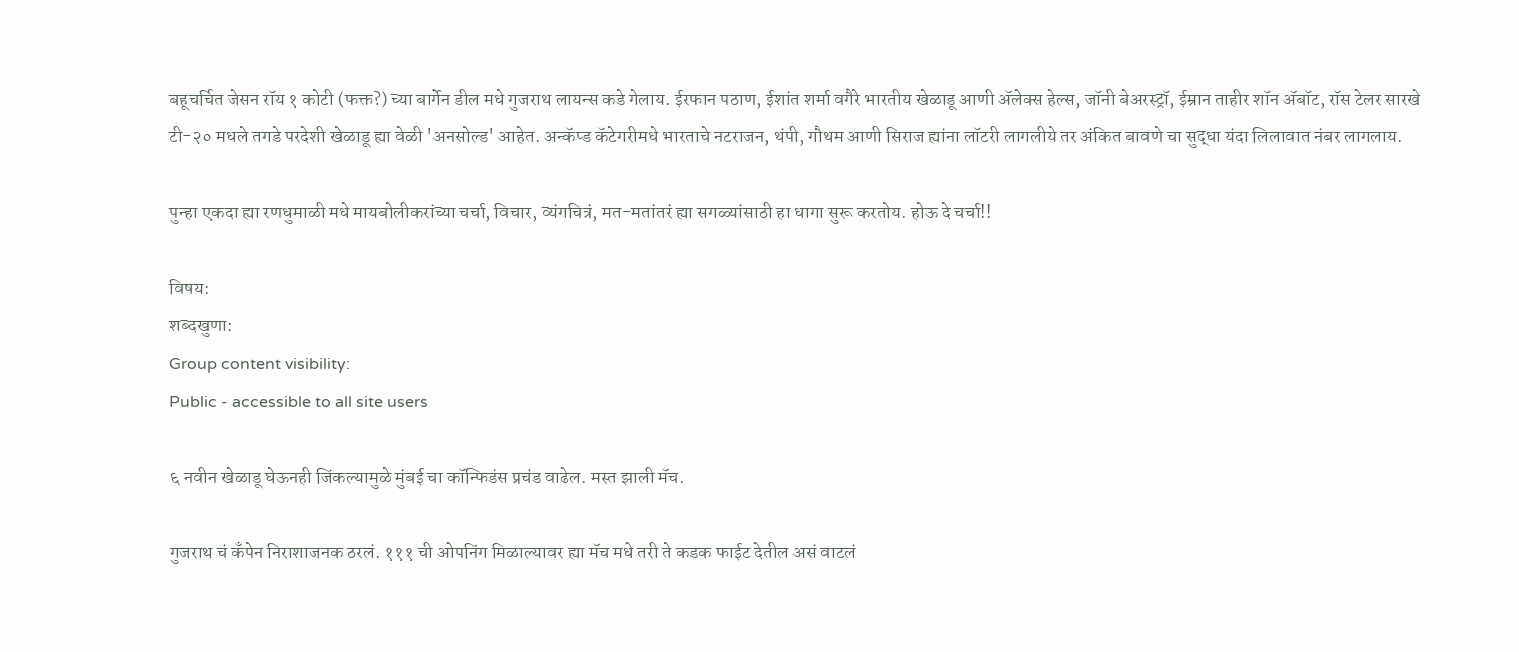बहूचर्चित जेसन रॉय १ कोटी (फक्त?) च्या बार्गेन डील मधे गुजराथ लायन्स कडे गेलाय. ईरफान पठाण, ईशांत शर्मा वगैरे भारतीय खेळाडू आणी अ‍ॅलेक्स हेल्स, जॉनी बेअरस्ट्रॉ, ईम्रान ताहीर शॉन अ‍ॅबॉट, रॉस टेलर सारखे टी-२० मधले तगडे परदेशी खेळाडू ह्या वेळी 'अनसोल्ड' आहेत. अन्कॅप्ड कॅटेगरीमधे भारताचे नटराजन, थंपी, गौथम आणी सिराज ह्यांना लॉटरी लागलीये तर अंकित बावणे चा सुद्धा यंदा लिलावात नंबर लागलाय.

पुन्हा एकदा ह्या रणधुमाळी मधे मायबोलीकरांच्या चर्चा, विचार, व्यंगचित्रं, मत-मतांतरं ह्या सगळ्यांसाठी हा धागा सुरू करतोय. होऊ दे चर्चा!!

विषय:
शब्दखुणा:
Group content visibility:
Public - accessible to all site users

६ नवीन खेळाडू घेऊनही जिंकल्यामुळे मुंबई चा कॉन्फिडंस प्रचंड वाढेल. मस्त झाली मॅच.

गुजराथ चं कँपेन निराशाजनक ठरलं. १११ ची ओपनिंग मिळाल्यावर ह्या मॅच मधे तरी ते कडक फाईट देतील असं वाटलं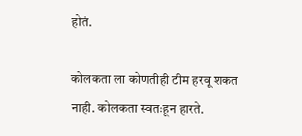होतं.

कोलकता ला कोणतीही टीम हरवू शकत नाही. कोलकता स्वतःहून हारते.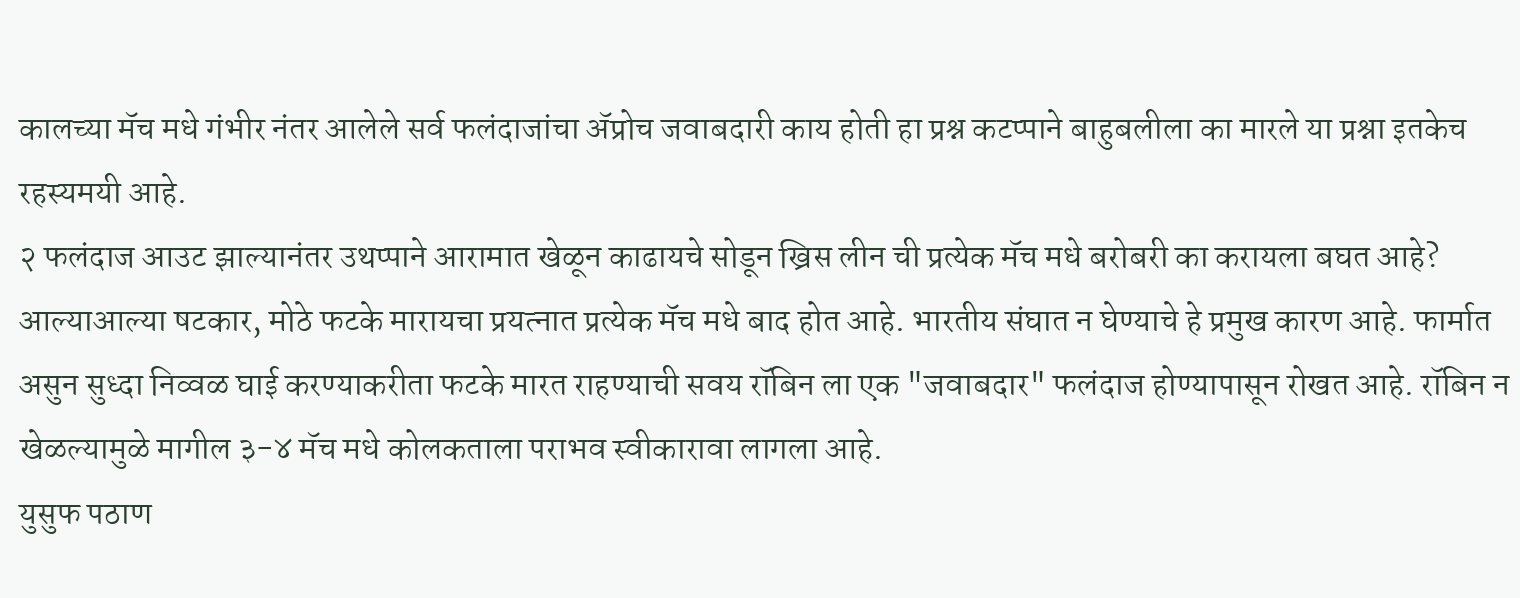कालच्या मॅच मधे गंभीर नंतर आलेले सर्व फलंदाजांचा अ‍ॅप्रोच जवाबदारी काय होती हा प्रश्न कटप्पाने बाहुबलीला का मारले या प्रश्ना इतकेच रहस्यमयी आहे.
२ फलंदाज आउट झाल्यानंतर उथप्पाने आरामात खेळून काढायचे सोडून ख्रिस लीन ची प्रत्येक मॅच मधे बरोबरी का करायला बघत आहे? आल्याआल्या षटकार, मोठे फटके मारायचा प्रयत्नात प्रत्येक मॅच मधे बाद होत आहे. भारतीय संघात न घेण्याचे हे प्रमुख कारण आहे. फार्मात असुन सुध्दा निव्वळ घाई करण्याकरीता फटके मारत राहण्याची सवय रॉबिन ला एक "जवाबदार" फलंदाज होण्यापासून रोखत आहे. रॉबिन न खेळल्यामुळे मागील ३-४ मॅच मधे कोलकताला पराभव स्वीकारावा लागला आहे.
युसुफ पठाण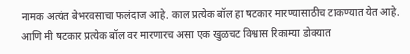नामक अत्यंत बेभरवसाचा फलंदाज आहे. काल प्रत्येक बॉल हा षटकार मारण्यासाठीच टाकण्यात येत आहे. आणि मी षटकार प्रत्येक बॉल वर मारणारच असा एक खुळचट विश्वास रिकाम्या डोक्यात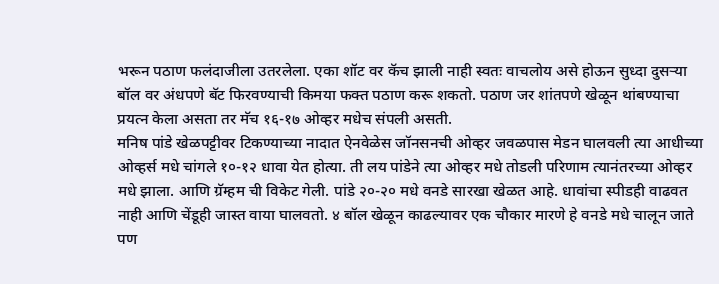भरून पठाण फलंदाजीला उतरलेला. एका शॉट वर कॅच झाली नाही स्वतः वाचलोय असे होऊन सुध्दा दुसर्‍या बॉल वर अंधपणे बॅट फिरवण्याची किमया फक्त पठाण करू शकतो. पठाण जर शांतपणे खेळून थांबण्याचा प्रयत्न केला असता तर मॅच १६-१७ ओव्हर मधेच संपली असती.
मनिष पांडे खेळपट्टीवर टिकण्याच्या नादात ऐनवेळेस जॉनसनची ओव्हर जवळपास मेडन घालवली त्या आधीच्या ओव्हर्स मधे चांगले १०-१२ धावा येत होत्या. ती लय पांडेने त्या ओव्हर मधे तोडली परिणाम त्यानंतरच्या ओव्हर मधे झाला. आणि ग्रॅम्हम ची विकेट गेली. पांडे २०-२० मधे वनडे सारखा खेळत आहे. धावांचा स्पीडही वाढवत नाही आणि चेंडूही जास्त वाया घालवतो. ४ बॉल खेळून काढल्यावर एक चौकार मारणे हे वनडे मधे चालून जाते पण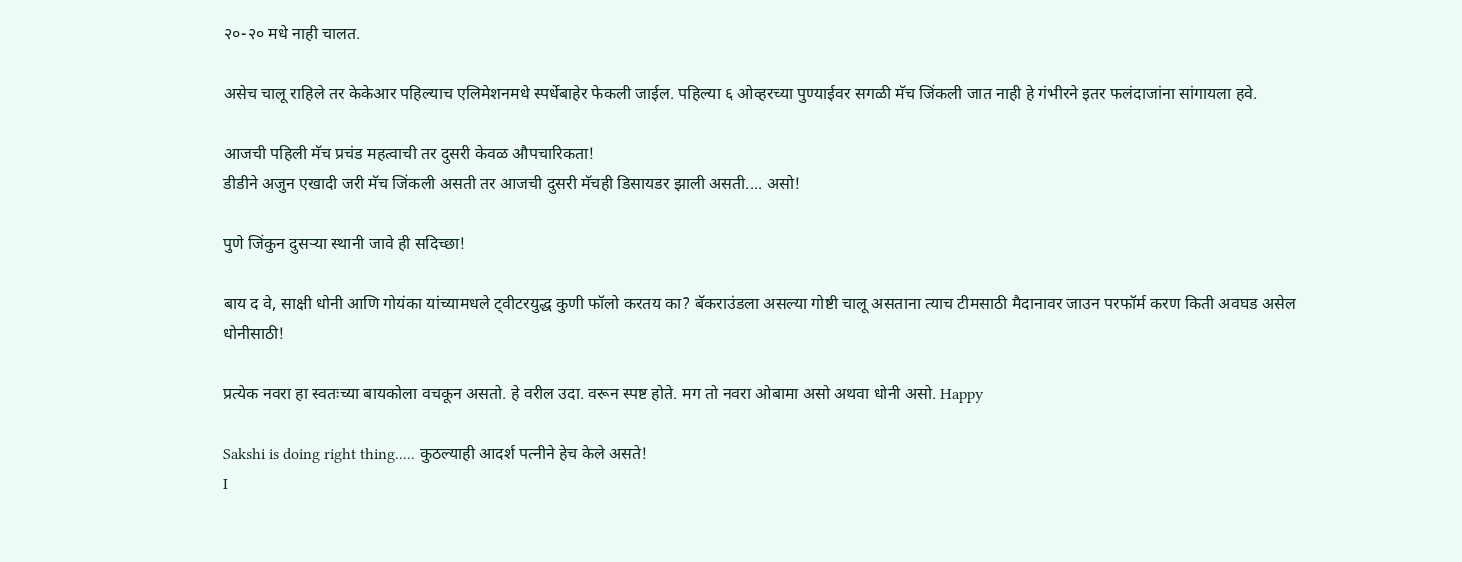२०-२० मधे नाही चालत.

असेच चालू राहिले तर केकेआर पहिल्याच एलिमेशनमधे स्पर्धेबाहेर फेकली जाईल. पहिल्या ६ ओव्हरच्या पुण्याईवर सगळी मॅच जिंकली जात नाही हे गंभीरने इतर फलंदाजांना सांगायला हवे.

आजची पहिली मॅच प्रचंड महत्वाची तर दुसरी केवळ औपचारिकता!
डीडीने अजुन एखादी जरी मॅच जिंकली असती तर आजची दुसरी मॅचही डिसायडर झाली असती.... असो!

पुणे जिंकुन दुसऱ्या स्थानी जावे ही सदिच्छा!

बाय द वे, साक्षी धोनी आणि गोयंका यांच्यामधले ट्वीटरयुद्ध कुणी फॉलो करतय का? बॅकराउंडला असल्या गोष्टी चालू असताना त्याच टीमसाठी मैदानावर जाउन परफॉर्म करण किती अवघड असेल धोनीसाठी!

प्रत्येक नवरा हा स्वतःच्या बायकोला वचकून असतो. हे वरील उदा. वरून स्पष्ट होते. मग तो नवरा ओबामा असो अथवा धोनी असो. Happy

Sakshi is doing right thing..... कुठल्याही आदर्श पत्नीने हेच केले असते!
I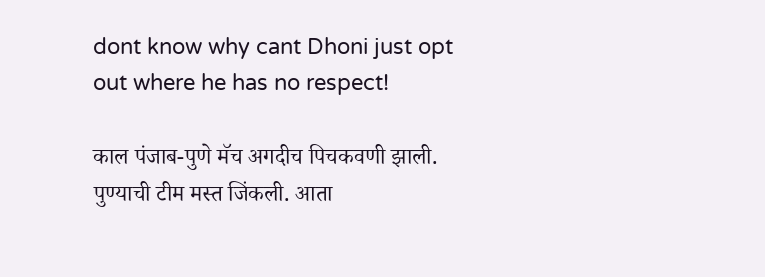dont know why cant Dhoni just opt out where he has no respect!

काल पंजाब-पुणे मॅच अगदीच पिचकवणी झाली. पुण्याची टीम मस्त जिंकली. आता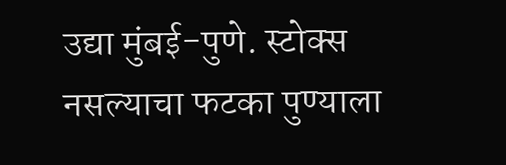उद्या मुंबई-पुणे. स्टोक्स नसल्याचा फटका पुण्याला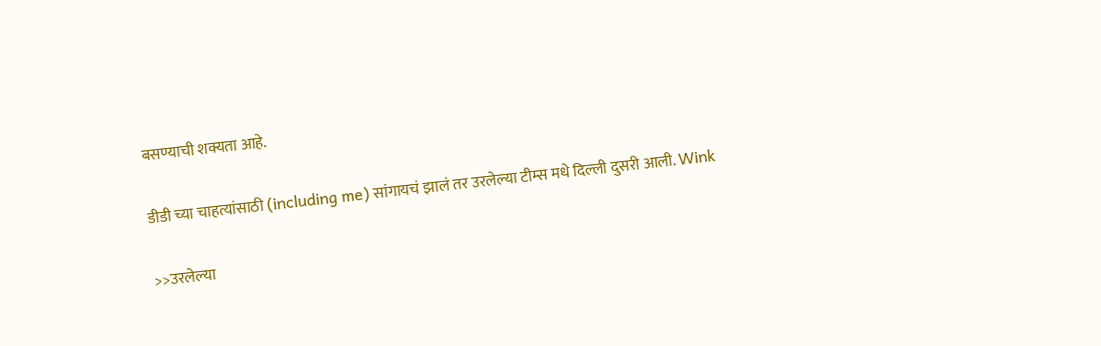बसण्याची शक्यता आहे.

डीडी च्या चाहत्यांसाठी (including me) सांगायचं झालं तर उरलेल्या टीम्स मधे दिल्ली दुसरी आली. Wink

>>उरलेल्या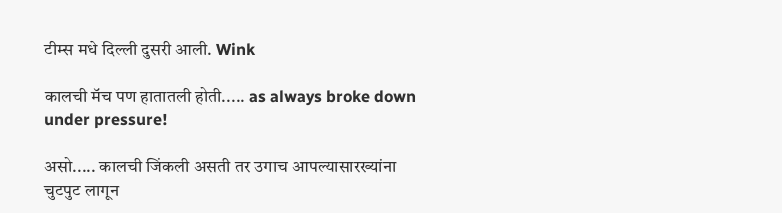टीम्स मधे दिल्ली दुसरी आली. Wink

कालची मॅच पण हातातली होती..... as always broke down under pressure!

असो..... कालची जिंकली असती तर उगाच आपल्यासारख्यांना चुटपुट लागून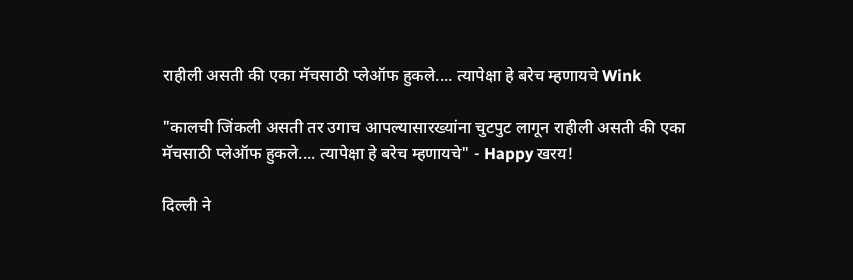राहीली असती की एका मॅचसाठी प्लेऑफ हुकले.... त्यापेक्षा हे बरेच म्हणायचे Wink

"कालची जिंकली असती तर उगाच आपल्यासारख्यांना चुटपुट लागून राहीली असती की एका मॅचसाठी प्लेऑफ हुकले.... त्यापेक्षा हे बरेच म्हणायचे" - Happy खरय!

दिल्ली ने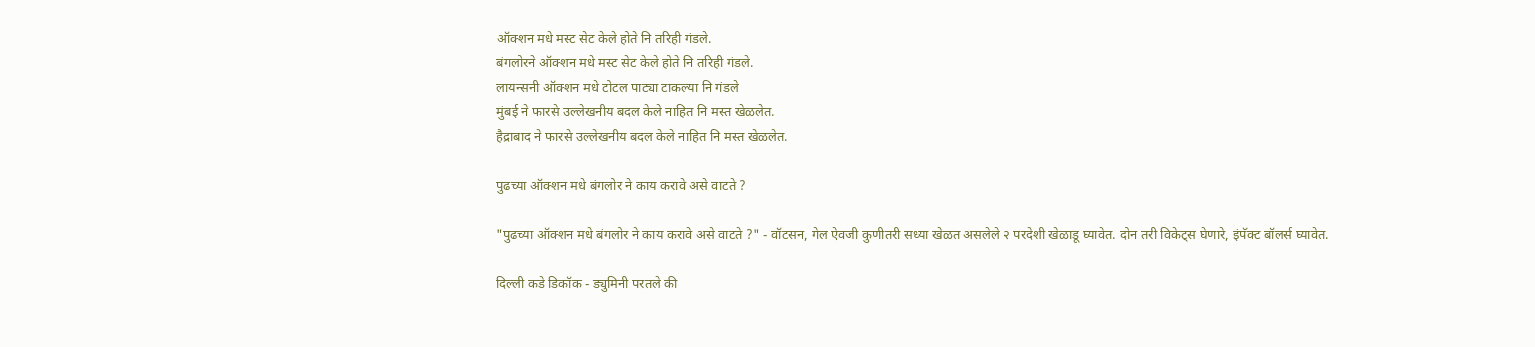ऑक्शन मधे मस्ट सेट केले होते नि तरिही गंडले.
बंगलोरने ऑक्शन मधे मस्ट सेट केले होते नि तरिही गंडले.
लायन्सनी ऑक्शन मधे टोटल पाट्या टाकल्या नि गंडले
मुंबई ने फारसे उल्लेखनीय बदल केले नाहित नि मस्त खेळलेत.
हैद्राबाद ने फारसे उल्लेखनीय बदल केले नाहित नि मस्त खेळलेत.

पुढच्या ऑक्शन मधे बंगलोर ने काय करावे असे वाटते ?

"पुढच्या ऑक्शन मधे बंगलोर ने काय करावे असे वाटते ?" - वॉटसन, गेल ऐवजी कुणीतरी सध्या खेळत असलेले २ परदेशी खेळाडू घ्यावेत. दोन तरी विकेट्स घेणारे, इंपॅक्ट बॉलर्स घ्यावेत.

दिल्ली कडे डिकॉक - ड्युमिनी परतले की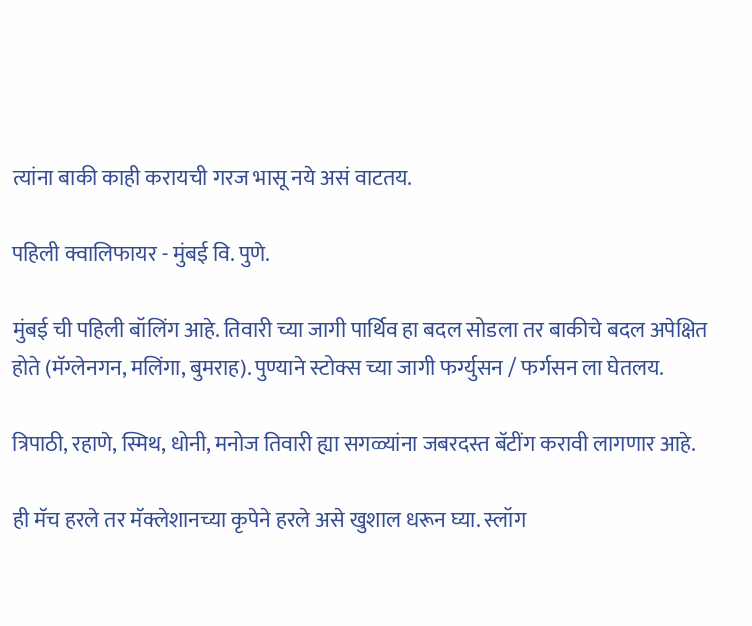त्यांना बाकी काही करायची गरज भासू नये असं वाटतय.

पहिली क्वालिफायर - मुंबई वि. पुणे.

मुंबई ची पहिली बॉलिंग आहे. तिवारी च्या जागी पार्थिव हा बदल सोडला तर बाकीचे बदल अपेक्षित होते (मॅग्लेनगन, मलिंगा, बुमराह). पुण्याने स्टोक्स च्या जागी फर्ग्युसन / फर्गसन ला घेतलय.

त्रिपाठी, रहाणे, स्मिथ, धोनी, मनोज तिवारी ह्या सगळ्यांना जबरदस्त बॅटींग करावी लागणार आहे.

ही मॅच हरले तर मॅक्लेशानच्या कृपेने हरले असे खुशाल धरून घ्या. स्लॉग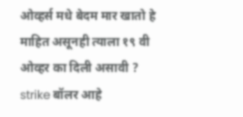ओव्हर्स मधे बेदम मार खातो हे माहित असूनही त्याला १९ वी ओव्हर का दिली असावी ? strike बॉलर आहे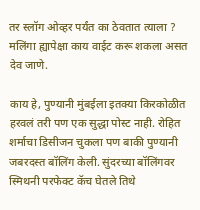तर स्लॉग ओव्हर पर्यंत का ठेवतात त्याला ? मलिंगा ह्यापेक्षा काय वाईट करू शकला असत देव जाणे.

काय हे, पुण्यानी मुंबईला इतक्या किरकोळीत हरवलं तरी पण एक सुद्धा पोस्ट नाही. रोहित शर्माचा डिसीजन चुकला पण बाकी पुण्यानी जबरदस्त बॉलिंग केली. सुंदरच्या बॉलिंगवर स्मिथनी परफेक्ट कॅच घेतले तिथे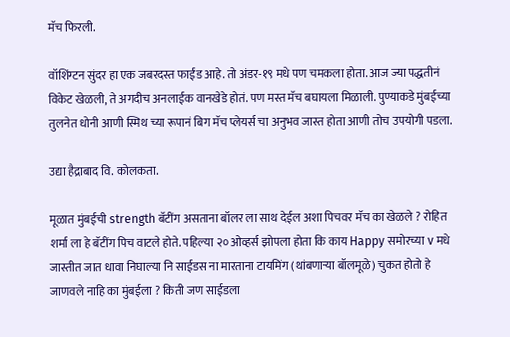मॅच फिरली.

वॉशिंग्टन सुंदर हा एक जबरदस्त फाईंड आहे. तो अंडर-१९ मधे पण चमकला होता. आज ज्या पद्धतीनं विकेट खेळली, ते अगदीच अनलाईक वानखेडे होतं. पण मस्त मॅच बघायला मिळाली. पुण्याकडे मुंबईच्या तुलनेत धोनी आणी स्मिथ च्या रूपानं बिग मॅच प्लेयर्स चा अनुभव जास्त होता आणी तोच उपयोगी पडला.

उद्या हैद्राबाद वि. कोलकता.

मूळात मुंबईची strength बॅटींग असताना बॉलर ला साथ देईल अशा पिचवर मॅच का खेळले ? रोहित शर्मा ला हे बॅटींग पिच वाटले होते. पहिल्या २० ओव्हर्स झोपला होता कि काय Happy समोरच्या v मधे जास्तीत जात धावा निघाल्या नि साईडस ना मारताना टायमिंग (थांबणार्‍या बॉलमूळे) चुकत होतो हे जाणवले नाहि का मुंबईला ? किती जण साईडला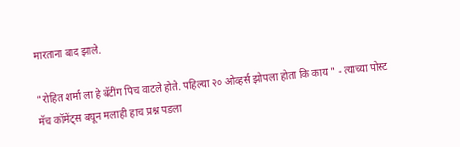मारताना बाद झाले.

"रोहित शर्मा ला हे बॅटींग पिच वाटले होते. पहिल्या २० ओव्हर्स झोपला होता कि काय " - त्याच्या पोस्ट मॅच कॉमेंट्स बघून मलाही हाच प्रश्न पडला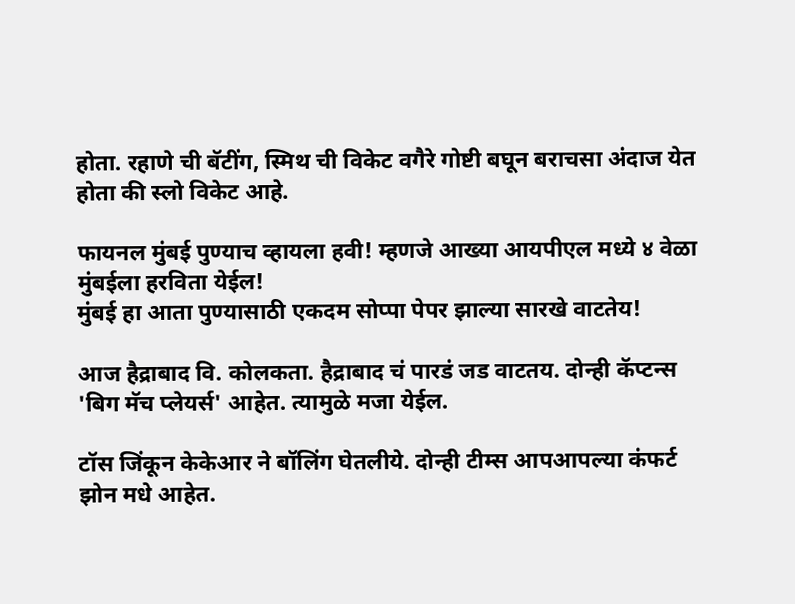होता. रहाणे ची बॅटींग, स्मिथ ची विकेट वगैरे गोष्टी बघून बराचसा अंदाज येत होता की स्लो विकेट आहे.

फायनल मुंबई पुण्याच व्हायला हवी! म्हणजे आख्या आयपीएल मध्ये ४ वेळा मुंबईला हरविता येईल!
मुंबई हा आता पुण्यासाठी एकदम सोप्पा पेपर झाल्या सारखे वाटतेय!

आज हैद्राबाद वि. कोलकता. हैद्राबाद चं पारडं जड वाटतय. दोन्ही कॅप्टन्स 'बिग मॅच प्लेयर्स' आहेत. त्यामुळे मजा येईल.

टॉस जिंकून केकेआर ने बॉलिंग घेतलीये. दोन्ही टीम्स आपआपल्या कंफर्ट झोन मधे आहेत.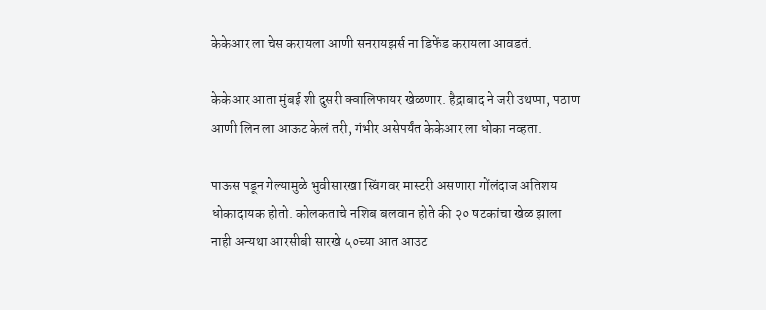केकेआर ला चेस करायला आणी सनरायझर्स ना डिफेंड करायला आवडतं.

केकेआर आता मुंबई शी दुसरी क्वालिफायर खेळणार. हैद्राबाद ने जरी उथप्पा, पठाण आणी लिन ला आऊट केलं तरी, गंभीर असेपर्यंत केकेआर ला धोका नव्हता.

पाऊस पडून गेल्यामुळे भुवीसारखा स्विंगवर मास्टरी असणारा गोंलंदाज अतिशय धोकादायक होतो. कोलकताचे नशिब बलवान होते की २० षटकांचा खेळ झाला नाही अन्यथा आरसीबी सारखे ५०च्या आत आउट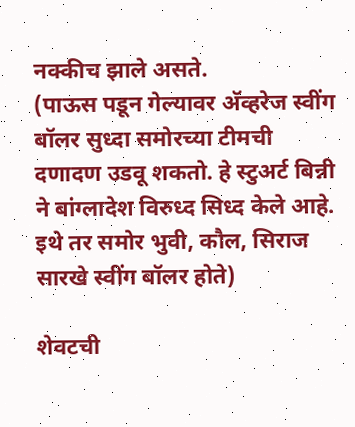नक्कीच झाले असते.
(पाऊस पडून गेल्यावर अ‍ॅव्हरेज स्वींग बॉलर सुध्दा समोरच्या टीमची दणादण उडवू शकतो. हे स्टुअर्ट बिन्नी ने बांग्लादेश विरुध्द सिध्द केले आहे. इथे तर समोर भुवी, कौल, सिराज सारखे स्वींग बॉलर होते)

शेवटची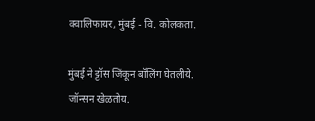क्वालिफायर, मुंबई - वि. कोलकता.

मुंबई ने ट्टॉस जिंकून बॉलिंग घेतलीये. जॉन्सन खेळतोय.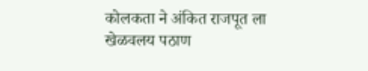कोलकता ने अंकित राजपूत ला खेळवलय पठाण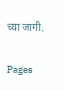च्या जागी.

Pages